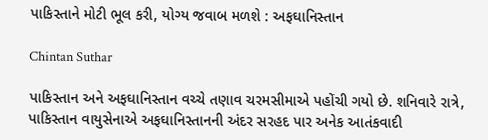પાકિસ્તાને મોટી ભૂલ કરી, યોગ્ય જવાબ મળશે : અફઘાનિસ્તાન

Chintan Suthar

પાકિસ્તાન અને અફઘાનિસ્તાન વચ્ચે તણાવ ચરમસીમાએ પહોંચી ગયો છે. શનિવારે રાત્રે, પાકિસ્તાન વાયુસેનાએ અફઘાનિસ્તાનની અંદર સરહદ પાર અનેક આતંકવાદી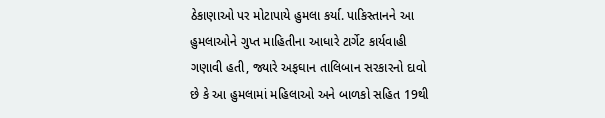ઠેકાણાઓ પર મોટાપાયે હુમલા કર્યા. પાકિસ્તાનને આ હુમલાઓને ગુપ્ત માહિતીના આધારે ટાર્ગેટ કાર્યવાહી ગણાવી હતી, જ્યારે અફઘાન તાલિબાન સરકારનો દાવો છે કે આ હુમલામાં મહિલાઓ અને બાળકો સહિત 19થી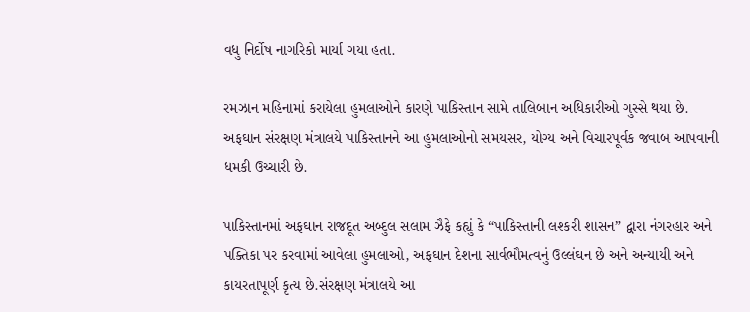વધુ નિર્દોષ નાગરિકો માર્યા ગયા હતા.

રમઝાન મહિનામાં કરાયેલા હુમલાઓને કારણે પાકિસ્તાન સામે તાલિબાન અધિકારીઓ ગુસ્સે થયા છે. અફઘાન સંરક્ષણ મંત્રાલયે પાકિસ્તાનને આ હુમલાઓનો સમયસર, યોગ્ય અને વિચારપૂર્વક જવાબ આપવાની ધમકી ઉચ્ચારી છે.

પાકિસ્તાનમાં અફઘાન રાજદૂત અબ્દુલ સલામ ઝૈફે કહ્યું કે “પાકિસ્તાની લશ્કરી શાસન” દ્વારા નંગરહાર અને પક્તિકા પર કરવામાં આવેલા હુમલાઓ, અફઘાન દેશના સાર્વભૌમત્વનું ઉલ્લંઘન છે અને અન્યાયી અને કાયરતાપૂર્ણ કૃત્ય છે.સંરક્ષણ મંત્રાલયે આ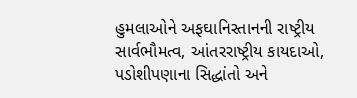હુમલાઓને અફઘાનિસ્તાનની રાષ્ટ્રીય સાર્વભૌમત્વ, આંતરરાષ્ટ્રીય કાયદાઓ, પડોશીપણાના સિદ્ધાંતો અને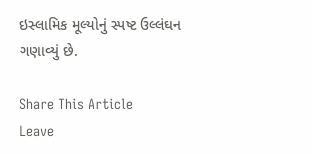ઇસ્લામિક મૂલ્યોનું સ્પષ્ટ ઉલ્લંઘન ગણાવ્યું છે.

Share This Article
Leave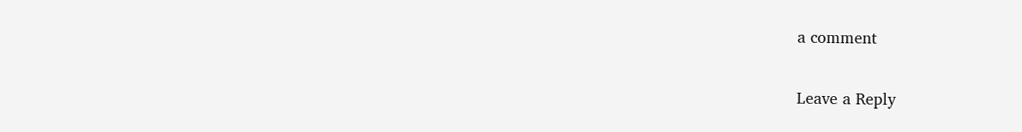a comment

Leave a Reply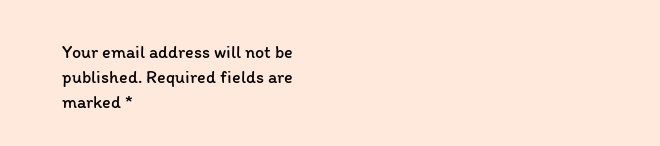Your email address will not be published. Required fields are marked *